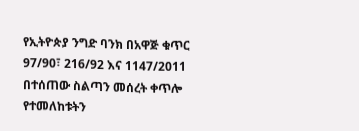የኢትዮጵያ ንግድ ባንክ በአዋጅ ቁጥር 97/90፣ 216/92 እና 1147/2011 በተሰጠው ስልጣን መሰረት ቀጥሎ የተመለከቱትን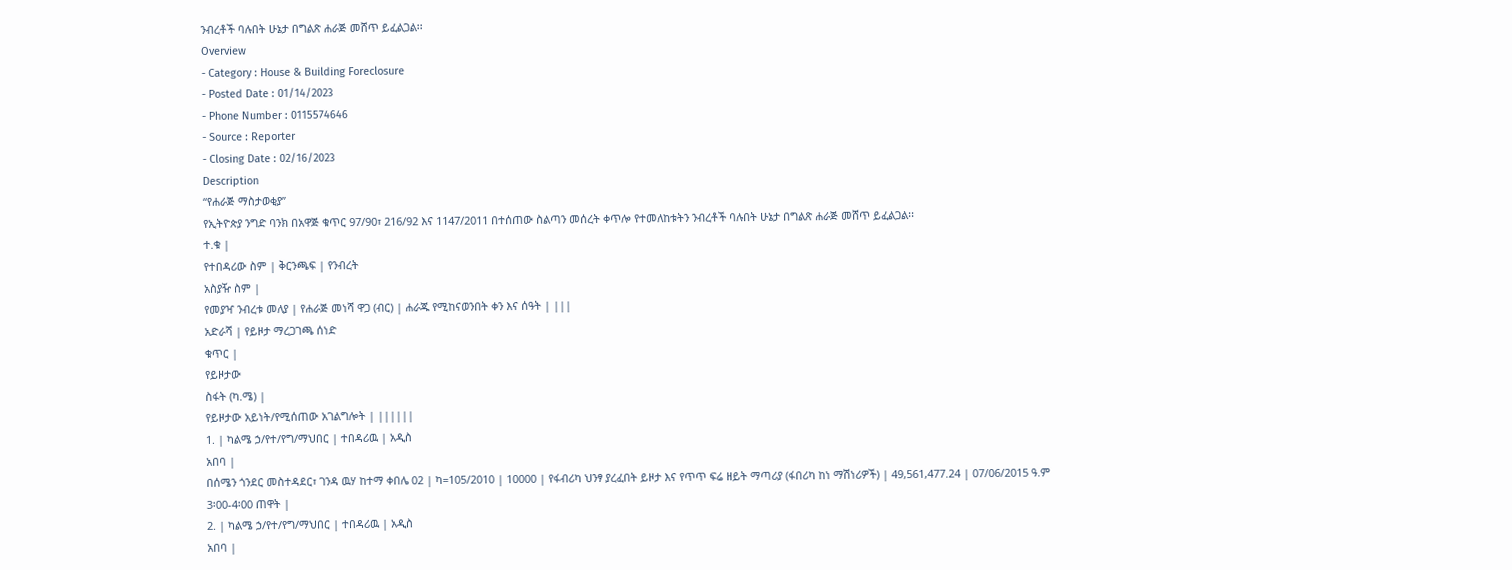ንብረቶች ባሉበት ሁኔታ በግልጽ ሐራጅ መሸጥ ይፈልጋል፡፡
Overview
- Category : House & Building Foreclosure
- Posted Date : 01/14/2023
- Phone Number : 0115574646
- Source : Reporter
- Closing Date : 02/16/2023
Description
“የሐራጅ ማስታወቂያ”
የኢትዮጵያ ንግድ ባንክ በአዋጅ ቁጥር 97/90፣ 216/92 እና 1147/2011 በተሰጠው ስልጣን መሰረት ቀጥሎ የተመለከቱትን ንብረቶች ባሉበት ሁኔታ በግልጽ ሐራጅ መሸጥ ይፈልጋል፡፡
ተ.ቁ |
የተበዳሪው ስም | ቅርንጫፍ | የንብረት
አስያዥ ስም |
የመያዣ ንብረቱ መለያ | የሐራጅ መነሻ ዋጋ (ብር) | ሐራጁ የሚከናወንበት ቀን እና ሰዓት | |||
አድራሻ | የይዞታ ማረጋገጫ ሰነድ
ቁጥር |
የይዞታው
ስፋት (ካ.ሜ) |
የይዞታው አይነት/የሚሰጠው አገልግሎት | ||||||
1. | ካልሜ ኃ/የተ/የግ/ማህበር | ተበዳሪዉ | አዲስ
አበባ |
በሰሜን ጎንደር መስተዳደር፣ ገንዳ ዉሃ ከተማ ቀበሌ 02 | ካ=105/2010 | 10000 | የፋብሪካ ህንፃ ያረፈበት ይዞታ እና የጥጥ ፍሬ ዘይት ማጣሪያ (ፋበሪካ ከነ ማሽነሪዎች) | 49,561,477.24 | 07/06/2015 ዓ.ም
3፡00-4፡00 ጠዋት |
2. | ካልሜ ኃ/የተ/የግ/ማህበር | ተበዳሪዉ | አዲስ
አበባ |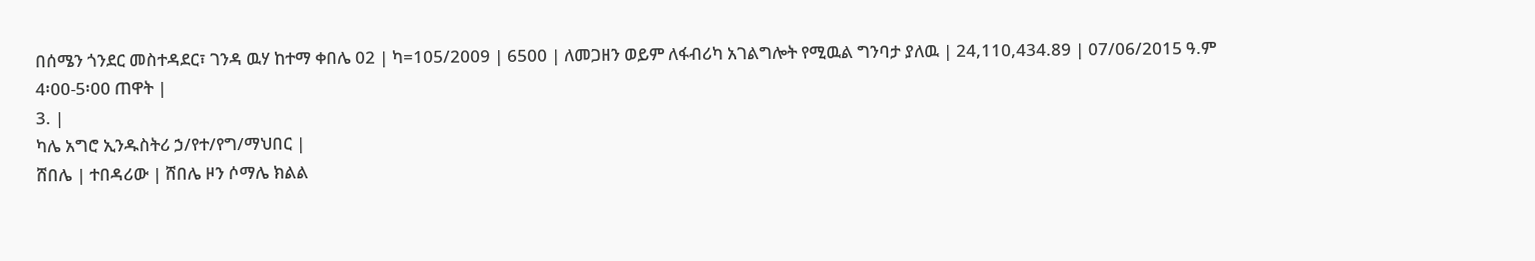በሰሜን ጎንደር መስተዳደር፣ ገንዳ ዉሃ ከተማ ቀበሌ 02 | ካ=105/2009 | 6500 | ለመጋዘን ወይም ለፋብሪካ አገልግሎት የሚዉል ግንባታ ያለዉ | 24,110,434.89 | 07/06/2015 ዓ.ም
4፡00-5፡00 ጠዋት |
3. |
ካሌ አግሮ ኢንዱስትሪ ኃ/የተ/የግ/ማህበር |
ሸበሌ | ተበዳሪው | ሸበሌ ዞን ሶማሌ ክልል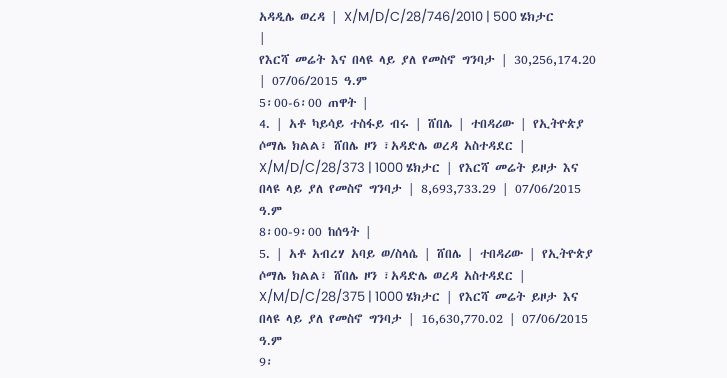አዳዲሌ ወረዳ | X/M/D/C/28/746/2010 | 500 ሄክታር
|
የእርሻ መሬት እና በላዩ ላይ ያለ የመስኖ ግንባታ | 30,256,174.20 | 07/06/2015 ዓ.ም
5፡00-6፡00 ጠዋት |
4. | አቶ ካይሳይ ተስፋይ ብሩ | ሸበሌ | ተበዳሪው | የኢትዮጵያ ሶማሌ ክልል፣ ሸበሌ ዞን ፣አዳድሌ ወረዳ አስተዳደር | X/M/D/C/28/373 | 1000 ሄክታር | የእርሻ መሬት ይዞታ እና በላዩ ላይ ያለ የመስኖ ግንባታ | 8,693,733.29 | 07/06/2015 ዓ.ም
8፡00-9፡00 ከሰዓት |
5. | አቶ አብረሃ አባይ ወ/ስላሴ | ሸበሌ | ተበዳሪው | የኢትዮጵያ ሶማሌ ክልል፣ ሸበሌ ዞን ፣አዳድሌ ወረዳ አስተዳደር | X/M/D/C/28/375 | 1000 ሄክታር | የእርሻ መሬት ይዞታ እና በላዩ ላይ ያለ የመስኖ ግንባታ | 16,630,770.02 | 07/06/2015 ዓ.ም
9፡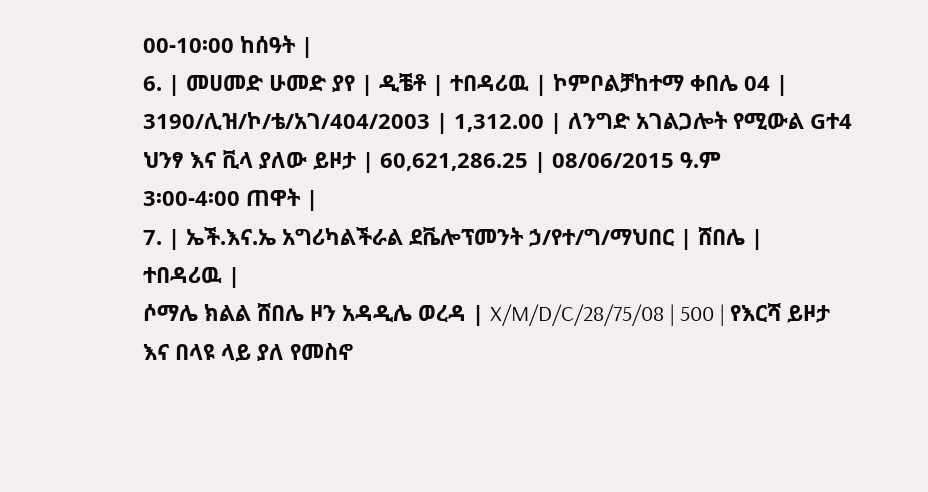00-10፡00 ከሰዓት |
6. | መሀመድ ሁመድ ያየ | ዲቼቶ | ተበዳሪዉ | ኮምቦልቻከተማ ቀበሌ 04 | 3190/ሊዝ/ኮ/ቴ/አገ/404/2003 | 1,312.00 | ለንግድ አገልጋሎት የሚውል Gተ4 ህንፃ እና ቪላ ያለው ይዞታ | 60,621,286.25 | 08/06/2015 ዓ.ም
3፡00-4፡00 ጠዋት |
7. | ኤች.እና.ኤ አግሪካልችራል ደቬሎፕመንት ኃ/የተ/ግ/ማህበር | ሸበሌ |
ተበዳሪዉ |
ሶማሌ ክልል ሸበሌ ዞን አዳዲሌ ወረዳ | X/M/D/C/28/75/08 | 500 | የእርሻ ይዞታ እና በላዩ ላይ ያለ የመስኖ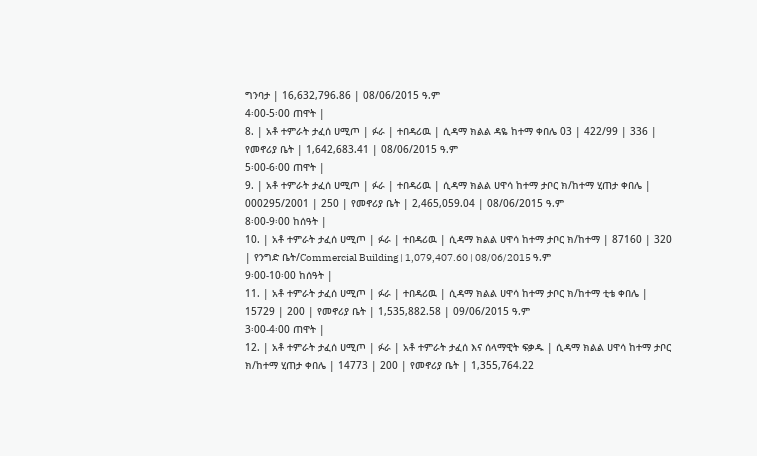ግንባታ | 16,632,796.86 | 08/06/2015 ዓ.ም
4፡00-5፡00 ጠዋት |
8. | አቶ ተምራት ታፈሰ ሀሚጦ | ፉራ | ተበዳሪዉ | ሲዳማ ክልል ዳዬ ከተማ ቀበሌ 03 | 422/99 | 336 | የመኖሪያ ቤት | 1,642,683.41 | 08/06/2015 ዓ.ም
5፡00-6፡00 ጠዋት |
9. | አቶ ተምራት ታፈሰ ሀሚጦ | ፉራ | ተበዳሪዉ | ሲዳማ ክልል ሀዋሳ ከተማ ታቦር ክ/ከተማ ሂጠታ ቀበሌ | 000295/2001 | 250 | የመኖሪያ ቤት | 2,465,059.04 | 08/06/2015 ዓ.ም
8፡00-9፡00 ከሰዓት |
10. | አቶ ተምራት ታፈሰ ሀሚጦ | ፉራ | ተበዳሪዉ | ሲዳማ ክልል ሀዋሳ ከተማ ታቦር ክ/ከተማ | 87160 | 320 | የንግድ ቤት/Commercial Building | 1,079,407.60 | 08/06/2015 ዓ.ም
9፡00-10፡00 ከሰዓት |
11. | አቶ ተምራት ታፈሰ ሀሚጦ | ፉራ | ተበዳሪዉ | ሲዳማ ክልል ሀዋሳ ከተማ ታቦር ክ/ከተማ ቲቴ ቀበሌ | 15729 | 200 | የመኖሪያ ቤት | 1,535,882.58 | 09/06/2015 ዓ.ም
3፡00-4፡00 ጠዋት |
12. | አቶ ተምራት ታፈሰ ሀሚጦ | ፉራ | አቶ ተምራት ታፈሰ እና ሰላማዊት ፍቃዱ | ሲዳማ ክልል ሀዋሳ ከተማ ታቦር ክ/ከተማ ሂጠታ ቀበሌ | 14773 | 200 | የመኖሪያ ቤት | 1,355,764.22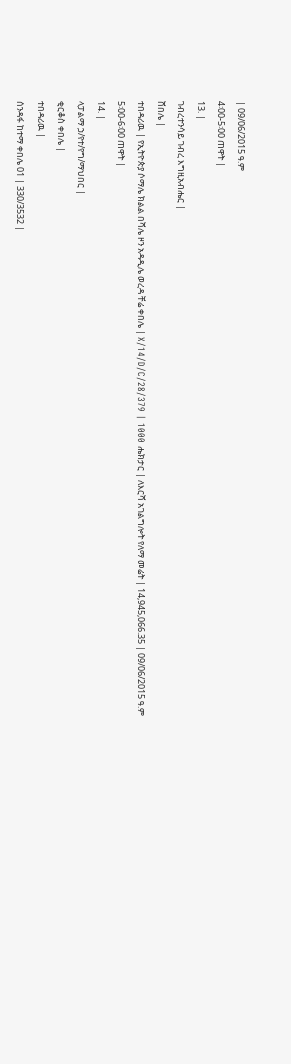| 09/06/2015 ዓ.ም
4፡00-5፡00 ጠዋት |
13. |
ገብረተንሳይ ገብረ እግዚአብሔር |
ሸበሌ |
ተበዳሪዉ | የኢትዮጵያ ሶማሌ ክልል በሻሌ ዞን አዳዲሌ ወረዳ ቸሬ ቀበሌ | X/14/D/C/28/379 | 1000 ሔክታር | ለእርሻ አገልግሎት የለማ መሬት | 14,945,066.35 | 09/06/2015 ዓ.ም
5፡00-6፡00 ጠዋት |
14. |
ላፓልማ ኃ/የተ/የግ/ማህበር |
ቂርቆስ ቀበሌ |
ተበዳሪዉ |
ሰንዳፋ ከተማ ቀበሌ 01 | 330/3532 |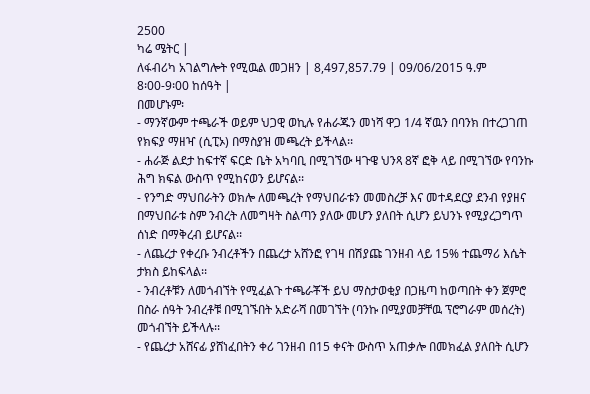2500
ካሬ ሜትር |
ለፋብሪካ አገልግሎት የሚዉል መጋዘን | 8,497,857.79 | 09/06/2015 ዓ.ም
8፡00-9፡00 ከሰዓት |
በመሆኑም፡
- ማንኛውም ተጫራች ወይም ህጋዊ ወኪሉ የሐራጁን መነሻ ዋጋ 1/4 ኛዉን በባንክ በተረጋገጠ የክፍያ ማዘዣ (ሲፒኦ) በማስያዝ መጫረት ይችላል፡፡
- ሐራጅ ልደታ ከፍተኛ ፍርድ ቤት አካባቢ በሚገኘው ዛጉዌ ህንጻ 8ኛ ፎቅ ላይ በሚገኘው የባንኩ ሕግ ክፍል ውስጥ የሚከናወን ይሆናል፡፡
- የንግድ ማህበራትን ወክሎ ለመጫረት የማህበራቱን መመስረቻ እና መተዳደርያ ደንብ የያዘና በማህበራቱ ስም ንብረት ለመግዛት ስልጣን ያለው መሆን ያለበት ሲሆን ይህንኑ የሚያረጋግጥ ሰነድ በማቅረብ ይሆናል፡፡
- ለጨረታ የቀረቡ ንብረቶችን በጨረታ አሸንፎ የገዛ በሽያጩ ገንዘብ ላይ 15% ተጨማሪ እሴት ታክስ ይከፍላል፡፡
- ንብረቶቹን ለመጎብኘት የሚፈልጉ ተጫራቾች ይህ ማስታወቂያ በጋዜጣ ከወጣበት ቀን ጀምሮ በስራ ሰዓት ንብረቶቹ በሚገኙበት አድራሻ በመገኘት (ባንኩ በሚያመቻቸዉ ፕሮግራም መሰረት) መጎብኘት ይችላሉ፡፡
- የጨረታ አሸናፊ ያሸነፈበትን ቀሪ ገንዘብ በ15 ቀናት ውስጥ አጠቃሎ በመክፈል ያለበት ሲሆን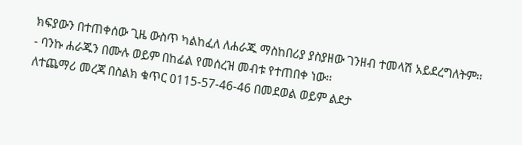ክፍያውን በተጠቀሰው ጊዜ ውስጥ ካልከፈለ ለሐራጁ ማስከበሪያ ያስያዘው ገንዘብ ተመላሽ አይደረግለትም፡፡
- ባንኩ ሐራጁን በሙሉ ወይም በከፊል የመሰረዝ መብቱ የተጠበቀ ነው፡፡
ለተጨማሪ መረጃ በስልክ ቁጥር 0115-57-46-46 በመደወል ወይም ልደታ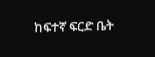ከፍተኛ ፍርድ ቤት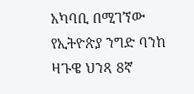አካባቢ በሚገኘው የኢትዮጵያ ንግድ ባንከ ዛጉዌ ህንጻ 8ኛ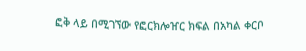ፎቅ ላይ በሚገኘው የፎርክሎዠር ክፍል በአካል ቀርቦ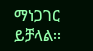ማነጋገር ይቻላል፡፡